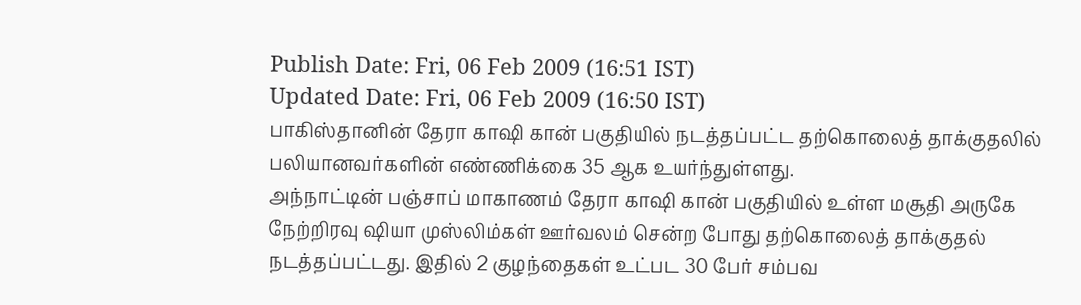Publish Date: Fri, 06 Feb 2009 (16:51 IST)
Updated Date: Fri, 06 Feb 2009 (16:50 IST)
பாகிஸ்தானின் தேரா காஷி கான் பகுதியில் நடத்தப்பட்ட தற்கொலைத் தாக்குதலில் பலியானவர்களின் எண்ணிக்கை 35 ஆக உயர்ந்துள்ளது.
அந்நாட்டின் பஞ்சாப் மாகாணம் தேரா காஷி கான் பகுதியில் உள்ள மசூதி அருகே நேற்றிரவு ஷியா முஸ்லிம்கள் ஊர்வலம் சென்ற போது தற்கொலைத் தாக்குதல் நடத்தப்பட்டது. இதில் 2 குழந்தைகள் உட்பட 30 பேர் சம்பவ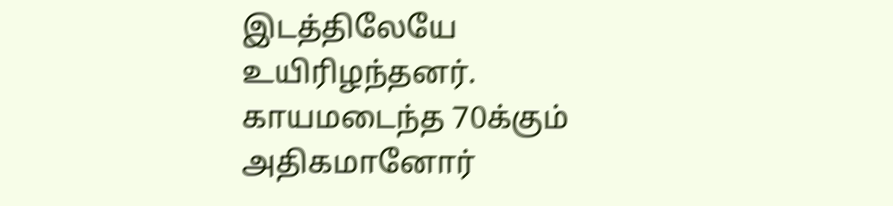இடத்திலேயே உயிரிழந்தனர்.
காயமடைந்த 70க்கும் அதிகமானோர்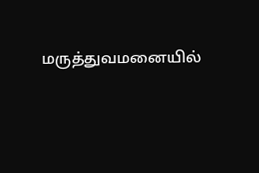மருத்துவமனையில்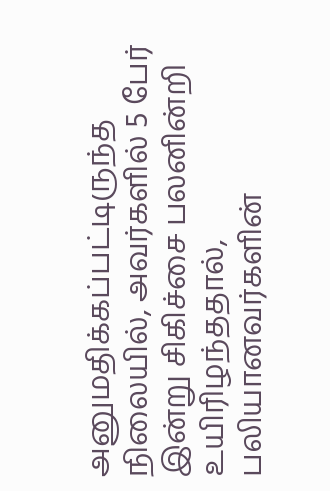அனுமதிக்கப்பட்டிருந்த நிலையில், அவர்களில் 5 பேர் இன்று சிகிச்சை பலனின்றி உயிரிழந்ததால், பலியானவர்களின்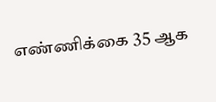எண்ணிக்கை 35 ஆக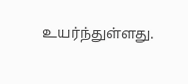உயர்ந்துள்ளது.